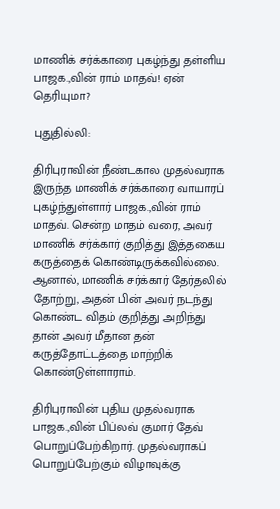மாணிக் சர்க்காரை புகழ்ந்து தள்ளிய பாஜக.,வின் ராம் மாதவ்! ஏன் தெரியுமா?

புதுதில்லி:

திரிபுராவின் நீண்டகால முதல்வராக இருந்த மாணிக் சர்க்காரை வாயாரப் புகழ்ந்துள்ளார் பாஜக.,வின் ராம் மாதவ். சென்ற மாதம் வரை, அவர் மாணிக் சர்க்கார் குறித்து இத்தகைய கருத்தைக் கொண்டிருக்கவில்லை. ஆனால், மாணிக் சர்க்கார் தேர்தலில் தோற்று, அதன் பின் அவர் நடந்து கொண்ட விதம் குறித்து அறிந்து தான் அவர் மீதான தன் கருத்தோட்டத்தை மாற்றிக் கொண்டுள்ளாராம்.

திரிபுராவின் புதிய முதல்வராக பாஜக.,வின் பிப்லவ் குமார் தேவ் பொறுப்பேற்கிறார். முதல்வராகப் பொறுப்பேற்கும் விழாவுக்கு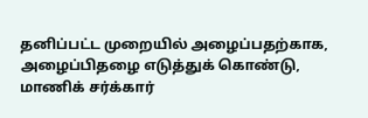தனிப்பட்ட முறையில் அழைப்பதற்காக, அழைப்பிதழை எடுத்துக் கொண்டு, மாணிக் சர்க்கார்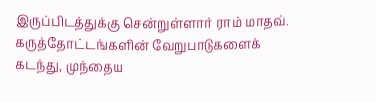இருப்பிடத்துக்கு சென்றுள்ளார் ராம் மாதவ். கருத்தோட்டங்களின் வேறுபாடுகளைக் கடந்து, முந்தைய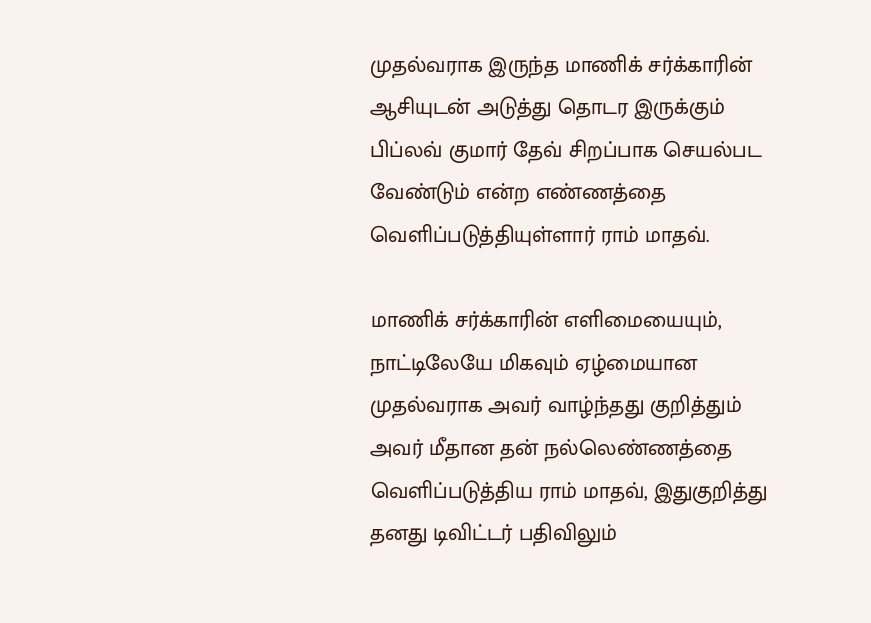முதல்வராக இருந்த மாணிக் சர்க்காரின் ஆசியுடன் அடுத்து தொடர இருக்கும் பிப்லவ் குமார் தேவ் சிறப்பாக செயல்பட வேண்டும் என்ற எண்ணத்தை வெளிப்படுத்தியுள்ளார் ராம் மாதவ்.

மாணிக் சர்க்காரின் எளிமையையும், நாட்டிலேயே மிகவும் ஏழ்மையான முதல்வராக அவர் வாழ்ந்தது குறித்தும் அவர் மீதான தன் நல்லெண்ணத்தை வெளிப்படுத்திய ராம் மாதவ், இதுகுறித்து தனது டிவிட்டர் பதிவிலும்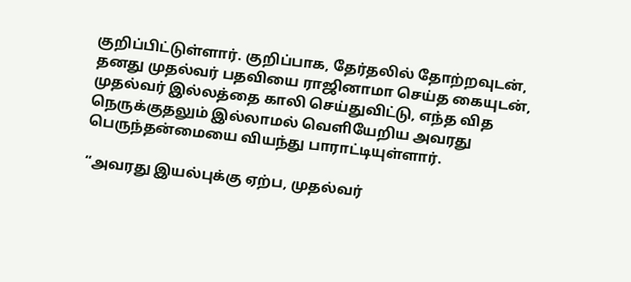குறிப்பிட்டுள்ளார். குறிப்பாக, தேர்தலில் தோற்றவுடன், தனது முதல்வர் பதவியை ராஜினாமா செய்த கையுடன், முதல்வர் இல்லத்தை காலி செய்துவிட்டு, எந்த வித நெருக்குதலும் இல்லாமல் வெளியேறிய அவரது பெருந்தன்மையை வியந்து பாராட்டியுள்ளார்.

“அவரது இயல்புக்கு ஏற்ப, முதல்வர்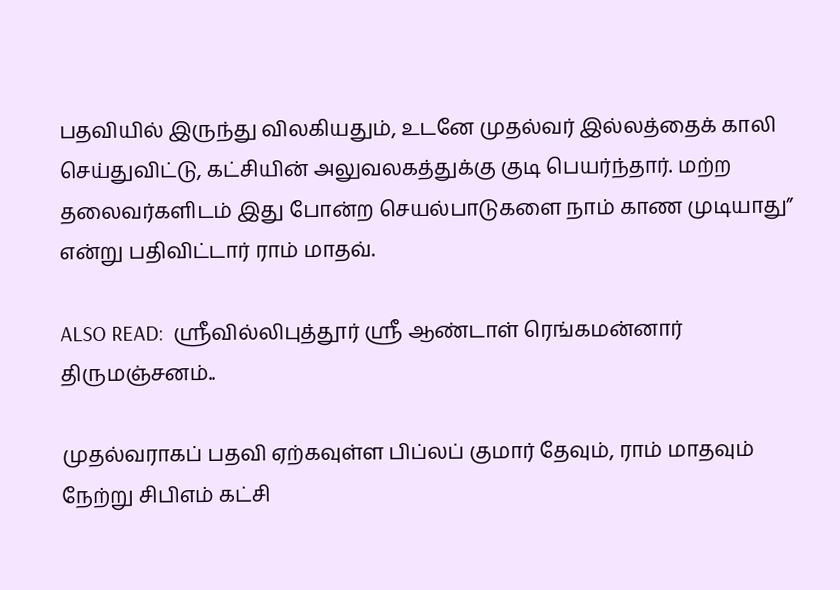பதவியில் இருந்து விலகியதும், உடனே முதல்வர் இல்லத்தைக் காலி செய்துவிட்டு, கட்சியின் அலுவலகத்துக்கு குடி பெயர்ந்தார். மற்ற தலைவர்களிடம் இது போன்ற செயல்பாடுகளை நாம் காண முடியாது” என்று பதிவிட்டார் ராம் மாதவ்.

ALSO READ:  ஶ்ரீவில்லிபுத்தூர் ஶ்ரீ ஆண்டாள் ரெங்கமன்னார் திருமஞ்சனம்..

முதல்வராகப் பதவி ஏற்கவுள்ள பிப்லப் குமார் தேவும், ராம் மாதவும் நேற்று சிபிஎம் கட்சி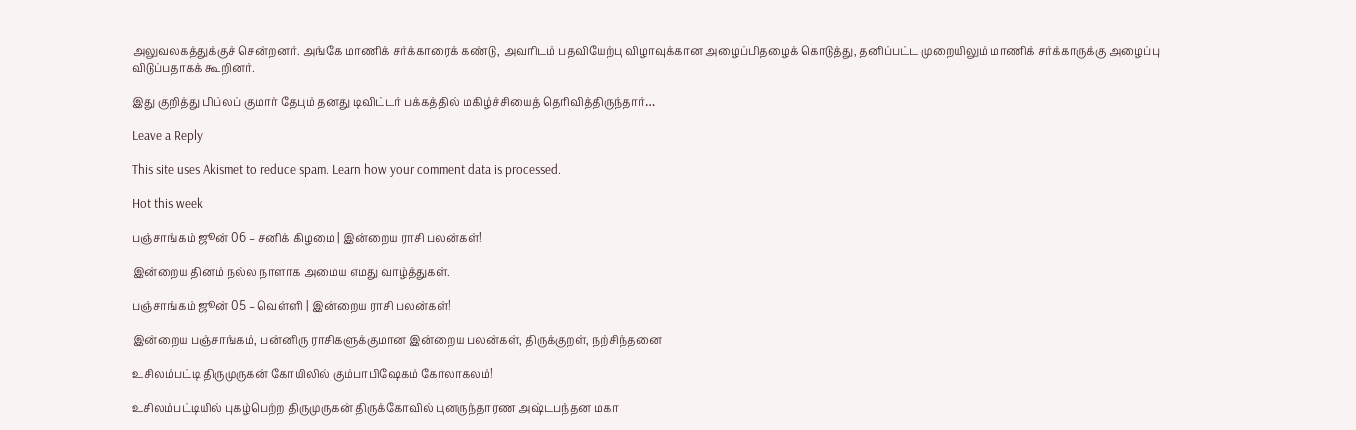அலுவலகத்துக்குச் சென்றனர். அங்கே மாணிக் சர்க்காரைக் கண்டு, அவரிடம் பதவியேற்பு விழாவுக்கான அழைப்பிதழைக் கொடுத்து, தனிப்பட்ட முறையிலும் மாணிக் சர்க்காருக்கு அழைப்பு விடுப்பதாகக் கூறினர்.

இது குறித்து பிப்லப் குமார் தேபும் தனது டிவிட்டர் பக்கத்தில் மகிழ்ச்சியைத் தெரிவித்திருந்தார்…

Leave a Reply

This site uses Akismet to reduce spam. Learn how your comment data is processed.

Hot this week

பஞ்சாங்கம் ஜூன் 06 – சனிக் கிழமை | இன்றைய ராசி பலன்கள்!

இன்றைய தினம் நல்ல நாளாக அமைய எமது வாழ்த்துகள்.

பஞ்சாங்கம் ஜூன் 05 – வெள்ளி | இன்றைய ராசி பலன்கள்!

இன்றைய பஞ்சாங்கம், பன்னிரு ராசிகளுக்குமான இன்றைய பலன்கள், திருக்குறள், நற்சிந்தனை

உசிலம்பட்டி திருமுருகன் கோயிலில் கும்பாபிஷேகம் கோலாகலம்!

உசிலம்பட்டியில் புகழ்பெற்ற திருமுருகன் திருக்கோவில் புனருந்தாரண அஷ்டபந்தன மகா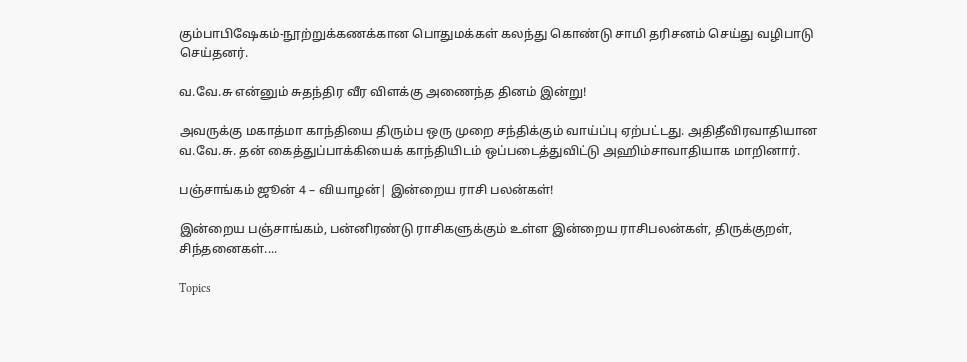கும்பாபிஷேகம்-நூற்றுக்கணக்கான பொதுமக்கள் கலந்து கொண்டு சாமி தரிசனம் செய்து வழிபாடு செய்தனர்.

வ.வே.சு என்னும் சுதந்திர வீர விளக்கு அணைந்த தினம் இன்று!

அவருக்கு மகாத்மா காந்தியை திரும்ப ஒரு முறை சந்திக்கும் வாய்ப்பு ஏற்பட்டது. அதிதீவிரவாதியான வ.வே.சு. தன் கைத்துப்பாக்கியைக் காந்தியிடம் ஒப்படைத்துவிட்டு அஹிம்சாவாதியாக மாறினார்.

பஞ்சாங்கம் ஜூன் 4 – வியாழன்| இன்றைய ராசி பலன்கள்!

இன்றைய பஞ்சாங்கம், பன்னிரண்டு ராசிகளுக்கும் உள்ள இன்றைய ராசிபலன்கள், திருக்குறள், சிந்தனைகள்....

Topics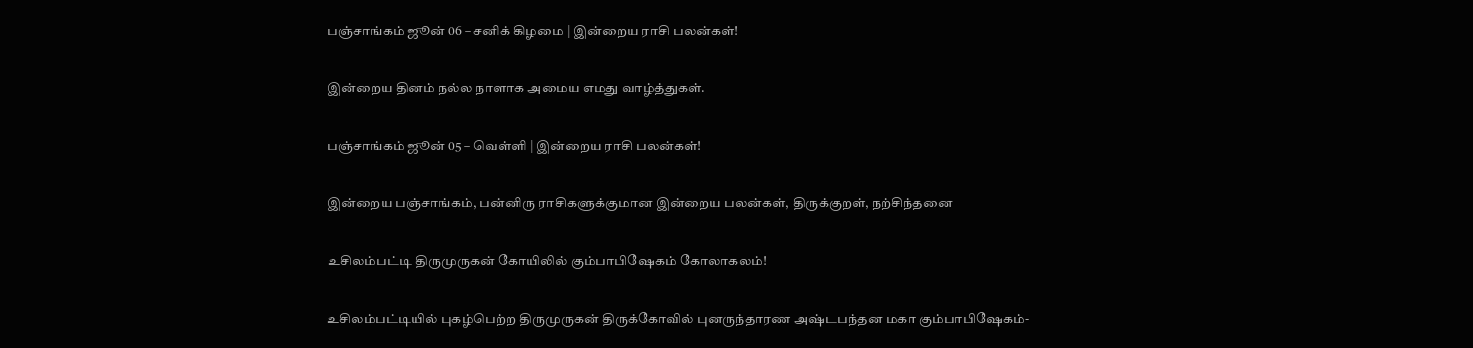பஞ்சாங்கம் ஜூன் 06 – சனிக் கிழமை | இன்றைய ராசி பலன்கள்!

இன்றைய தினம் நல்ல நாளாக அமைய எமது வாழ்த்துகள்.

பஞ்சாங்கம் ஜூன் 05 – வெள்ளி | இன்றைய ராசி பலன்கள்!

இன்றைய பஞ்சாங்கம், பன்னிரு ராசிகளுக்குமான இன்றைய பலன்கள், திருக்குறள், நற்சிந்தனை

உசிலம்பட்டி திருமுருகன் கோயிலில் கும்பாபிஷேகம் கோலாகலம்!

உசிலம்பட்டியில் புகழ்பெற்ற திருமுருகன் திருக்கோவில் புனருந்தாரண அஷ்டபந்தன மகா கும்பாபிஷேகம்-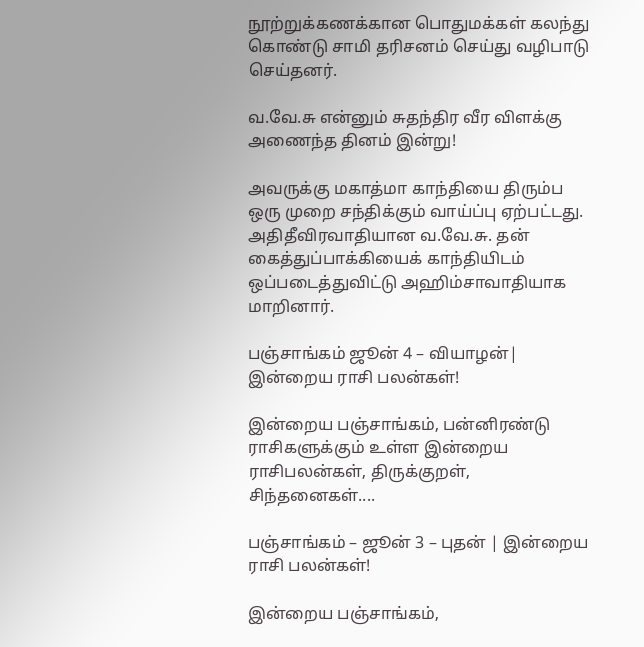நூற்றுக்கணக்கான பொதுமக்கள் கலந்து கொண்டு சாமி தரிசனம் செய்து வழிபாடு செய்தனர்.

வ.வே.சு என்னும் சுதந்திர வீர விளக்கு அணைந்த தினம் இன்று!

அவருக்கு மகாத்மா காந்தியை திரும்ப ஒரு முறை சந்திக்கும் வாய்ப்பு ஏற்பட்டது. அதிதீவிரவாதியான வ.வே.சு. தன் கைத்துப்பாக்கியைக் காந்தியிடம் ஒப்படைத்துவிட்டு அஹிம்சாவாதியாக மாறினார்.

பஞ்சாங்கம் ஜூன் 4 – வியாழன்| இன்றைய ராசி பலன்கள்!

இன்றைய பஞ்சாங்கம், பன்னிரண்டு ராசிகளுக்கும் உள்ள இன்றைய ராசிபலன்கள், திருக்குறள், சிந்தனைகள்....

பஞ்சாங்கம் – ஜூன் 3 – புதன் | இன்றைய ராசி பலன்கள்!

இன்றைய பஞ்சாங்கம்,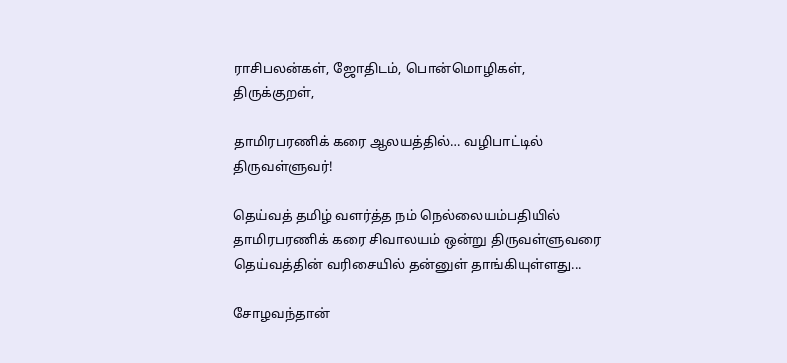ராசிபலன்கள், ஜோதிடம், பொன்மொழிகள், திருக்குறள்,

தாமிரபரணிக் கரை ஆலயத்தில்… வழிபாட்டில் திருவள்ளுவர்!

தெய்வத் தமிழ் வளர்த்த நம் நெல்லையம்பதியில் தாமிரபரணிக் கரை சிவாலயம் ஒன்று திருவள்ளுவரை தெய்வத்தின் வரிசையில் தன்னுள் தாங்கியுள்ளது...

சோழவந்தான்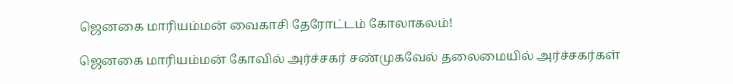ஜெனகை மாரியம்மன் வைகாசி தேரோட்டம் கோலாகலம்!

ஜெனகை மாரியம்மன் கோவில் அர்ச்சகர் சண்முகவேல் தலைமையில் அர்ச்சகர்கள்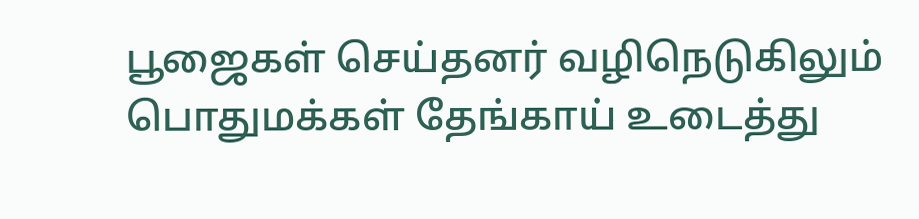பூஜைகள் செய்தனர் வழிநெடுகிலும் பொதுமக்கள் தேங்காய் உடைத்து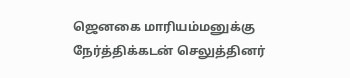ஜெனகை மாரியம்மனுக்கு நேர்த்திக்கடன் செலுத்தினர்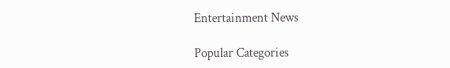Entertainment News

Popular Categories